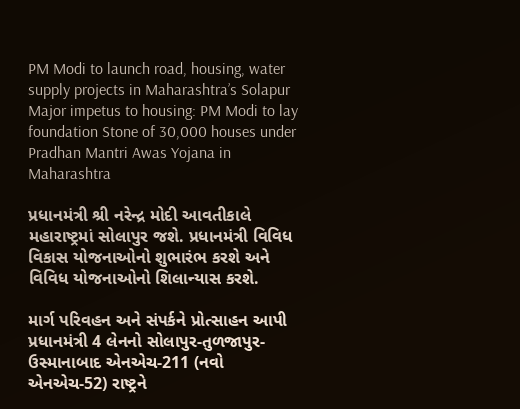PM Modi to launch road, housing, water supply projects in Maharashtra’s Solapur
Major impetus to housing: PM Modi to lay foundation Stone of 30,000 houses under Pradhan Mantri Awas Yojana in Maharashtra

પ્રધાનમંત્રી શ્રી નરેન્દ્ર મોદી આવતીકાલે મહારાષ્ટ્રમાં સોલાપુર જશે. પ્રધાનમંત્રી વિવિધ વિકાસ યોજનાઓનો શુભારંભ કરશે અને વિવિધ યોજનાઓનો શિલાન્યાસ કરશે.

માર્ગ પરિવહન અને સંપર્કને પ્રોત્સાહન આપી પ્રધાનમંત્રી 4 લેનનો સોલાપુર-તુળજાપુર-ઉસ્માનાબાદ એનએચ-211 (નવો એનએચ-52) રાષ્ટ્રને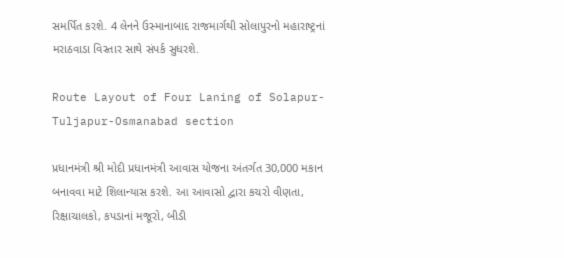સમર્પિત કરશે. 4 લેનને ઉસ્માનાબાદ રાજમાર્ગથી સોલાપુરનો મહારાષ્ટ્રનાં મરાઠવાડા વિસ્તાર સાથે સંપર્ક સુધરશે.

Route Layout of Four Laning of Solapur-Tuljapur-Osmanabad section

પ્રધાનમંત્રી શ્રી મોદી પ્રધાનમંત્રી આવાસ યોજના અંતર્ગત 30,000 મકાન બનાવવા માટે શિલાન્યાસ કરશે. આ આવાસો દ્વારા કચરો વીણતા, રિક્ષાચાલકો, કપડાનાં મજૂરો, બીડી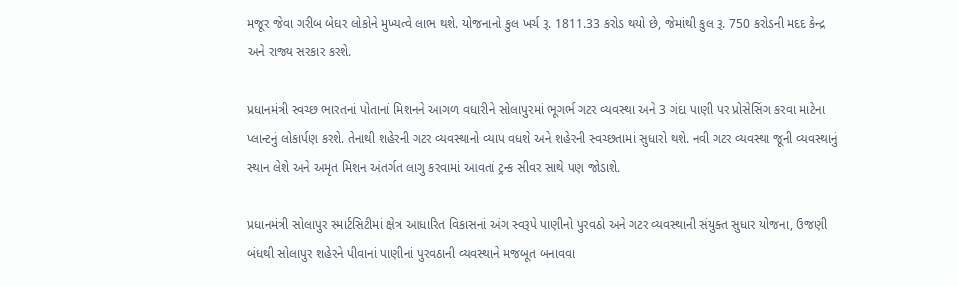મજૂર જેવા ગરીબ બેઘર લોકોને મુખ્યત્વે લાભ થશે. યોજનાનો કુલ ખર્ચ રૂ. 1811.33 કરોડ થયો છે, જેમાંથી કુલ રૂ. 750 કરોડની મદદ કેન્દ્ર અને રાજ્ય સરકાર કરશે.

પ્રધાનમંત્રી સ્વચ્છ ભારતનાં પોતાનાં મિશનને આગળ વધારીને સોલાપુરમાં ભૂગર્ભ ગટર વ્યવસ્થા અને 3 ગંદા પાણી પર પ્રોસેસિંગ કરવા માટેના પ્લાન્ટનું લોકાર્પણ કરશે. તેનાથી શહેરની ગટર વ્યવસ્થાનો વ્યાપ વધશે અને શહેરની સ્વચ્છતામાં સુધારો થશે. નવી ગટર વ્યવસ્થા જૂની વ્યવસ્થાનું સ્થાન લેશે અને અમૃત મિશન અંતર્ગત લાગુ કરવામાં આવતાં ટ્રન્ક સીવર સાથે પણ જોડાશે.

પ્રધાનમંત્રી સોલાપુર સ્માર્ટસિટીમાં ક્ષેત્ર આધારિત વિકાસનાં અંગ સ્વરૂપે પાણીનો પુરવઠો અને ગટર વ્યવસ્થાની સંયુક્ત સુધાર યોજના, ઉજણી બંધથી સોલાપુર શહેરને પીવાનાં પાણીનાં પુરવઠાની વ્યવસ્થાને મજબૂત બનાવવા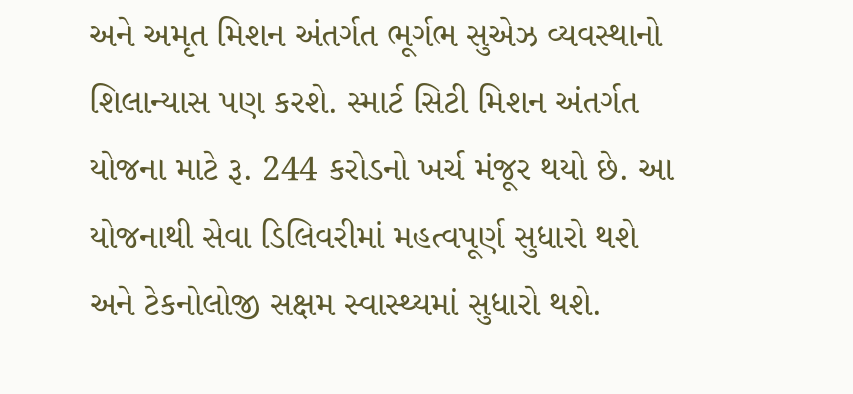અને અમૃત મિશન અંતર્ગત ભૂર્ગભ સુએઝ વ્યવસ્થાનો શિલાન્યાસ પણ કરશે. સ્માર્ટ સિટી મિશન અંતર્ગત યોજના માટે રૂ. 244 કરોડનો ખર્ચ મંજૂર થયો છે. આ યોજનાથી સેવા ડિલિવરીમાં મહત્વપૂર્ણ સુધારો થશે અને ટેકનોલોજી સક્ષમ સ્વાસ્થ્યમાં સુધારો થશે.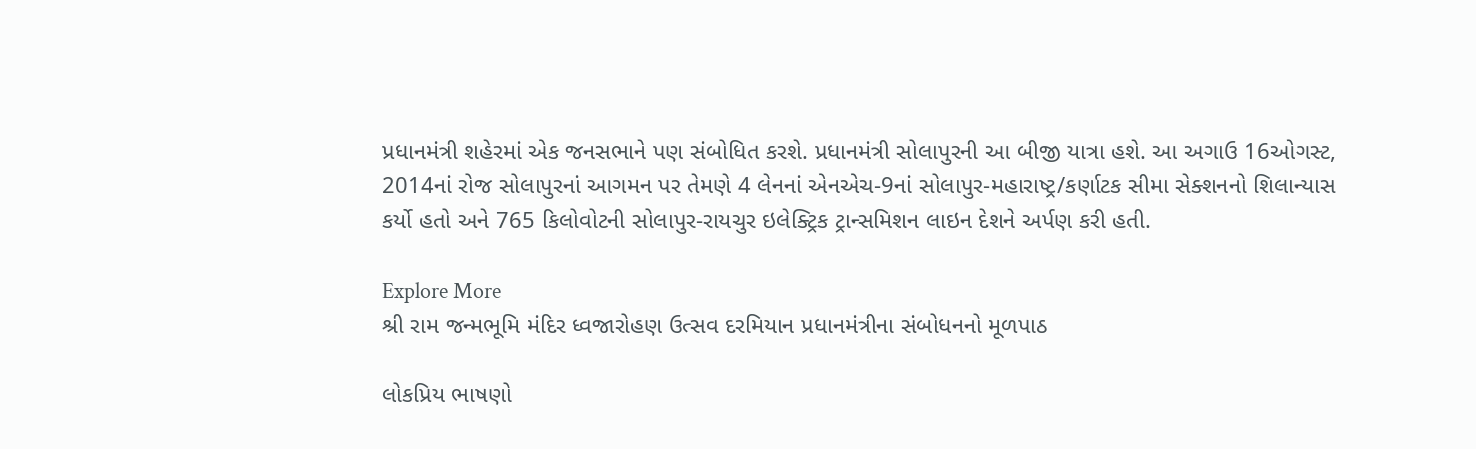પ્રધાનમંત્રી શહેરમાં એક જનસભાને પણ સંબોધિત કરશે. પ્રધાનમંત્રી સોલાપુરની આ બીજી યાત્રા હશે. આ અગાઉ 16ઓગસ્ટ, 2014નાં રોજ સોલાપુરનાં આગમન પર તેમણે 4 લેનનાં એનએચ-9નાં સોલાપુર-મહારાષ્ટ્ર/કર્ણાટક સીમા સેક્શનનો શિલાન્યાસ કર્યો હતો અને 765 કિલોવોટની સોલાપુર-રાયચુર ઇલેક્ટ્રિક ટ્રાન્સમિશન લાઇન દેશને અર્પણ કરી હતી.

Explore More
શ્રી રામ જન્મભૂમિ મંદિર ધ્વજારોહણ ઉત્સવ દરમિયાન પ્રધાનમંત્રીના સંબોધનનો મૂળપાઠ

લોકપ્રિય ભાષણો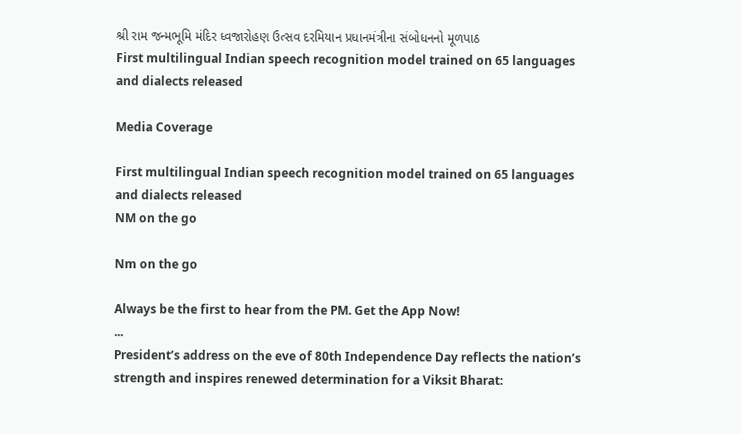શ્રી રામ જન્મભૂમિ મંદિર ધ્વજારોહણ ઉત્સવ દરમિયાન પ્રધાનમંત્રીના સંબોધનનો મૂળપાઠ
First multilingual Indian speech recognition model trained on 65 languages and dialects released

Media Coverage

First multilingual Indian speech recognition model trained on 65 languages and dialects released
NM on the go

Nm on the go

Always be the first to hear from the PM. Get the App Now!
...
President’s address on the eve of 80th Independence Day reflects the nation’s strength and inspires renewed determination for a Viksit Bharat: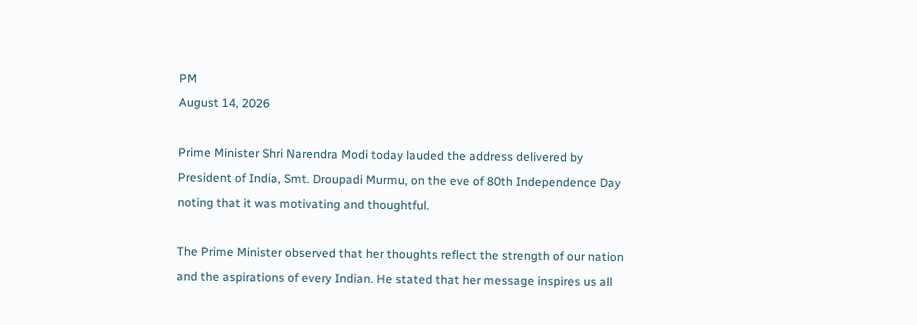PM
August 14, 2026

Prime Minister Shri Narendra Modi today lauded the address delivered by President of India, Smt. Droupadi Murmu, on the eve of 80th Independence Day noting that it was motivating and thoughtful.

The Prime Minister observed that her thoughts reflect the strength of our nation and the aspirations of every Indian. He stated that her message inspires us all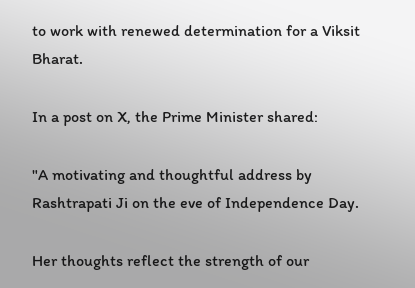to work with renewed determination for a Viksit Bharat.

In a post on X, the Prime Minister shared:

"A motivating and thoughtful address by Rashtrapati Ji on the eve of Independence Day.

Her thoughts reflect the strength of our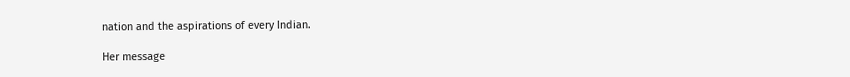nation and the aspirations of every Indian.

Her message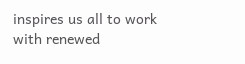inspires us all to work with renewed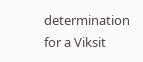determination for a Viksit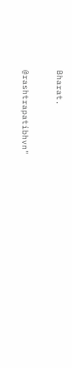Bharat.

@rashtrapatibhvn"